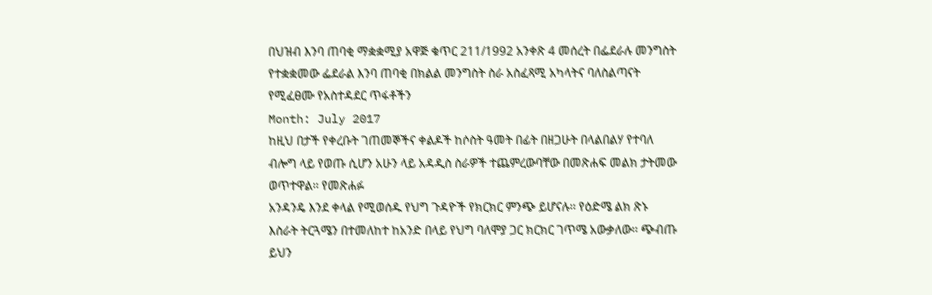በህዝብ እንባ ጠባቂ ማቋቋሚያ አዋጅ ቁጥር 211/1992 አንቀጽ 4 መሰረት በፌደራሉ መንግስት የተቋቋመው ፌደራል እንባ ጠባቂ በክልል መንግስት ስራ አስፈጻሚ አካላትና ባለስልጣናት የሚፈፀሙ የአስተዳደር ጥፋቶችን
Month: July 2017
ከዚህ በታች የቀረቡት ገጠመኞችና ቀልዶች ከሶስት ዓመት በፊት በዘጋሁት በላልበልሃ የተባለ ብሎግ ላይ የወጡ ሲሆን አሁን ላይ አዳዲስ ስራዎች ተጨምረውባቸው በመጽሐፍ መልክ ታትመው ወጥተዋል፡፡ የመጽሐፉ
አንዳንዴ እንደ ቀላል የሚወሰዱ የህግ ጉዳዮች የክርክር ምንጭ ይሆናሉ፡፡ የዕድሜ ልክ ጽኑ እስራት ትርጓሜን በተመለከተ ከአንድ በላይ የህግ ባለሞያ ጋር ክርክር ገጥሜ አውቃለው፡፡ ጭብጡ ይህን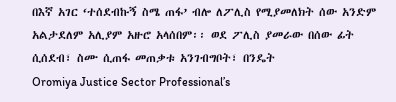በእኛ አገር ‘ተሰደብኩኝ ስሜ ጠፋ’ ብሎ ለፖሊስ የሚያመለክት ሰው አንድም አልታደለም አሊያም አዙሮ አላሰበም፡፡ ወደ ፖሊስ ያመራው በሰው ፊት ሲሰደብ፣ ስሙ ሲጠፋ መጠቃቱ አንገብግቦት፣ በንዴት
Oromiya Justice Sector Professional’s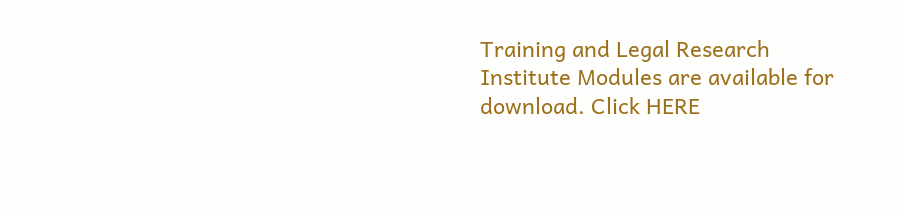Training and Legal Research Institute Modules are available for download. Click HERE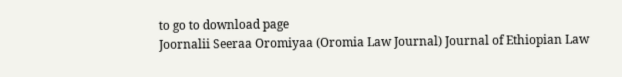to go to download page
Joornalii Seeraa Oromiyaa (Oromia Law Journal) Journal of Ethiopian Law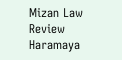Mizan Law Review Haramaya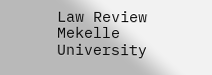Law Review Mekelle University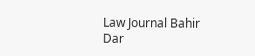Law Journal Bahir Dar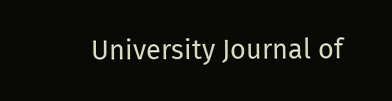University Journal of